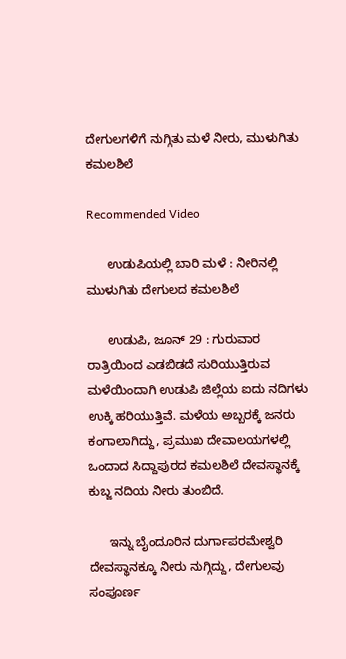ದೇಗುಲಗಳಿಗೆ ನುಗ್ಗಿತು ಮಳೆ ನೀರು, ಮುಳುಗಿತು ಕಮಲಶಿಲೆ

Recommended Video

      ಉಡುಪಿಯಲ್ಲಿ ಬಾರಿ ಮಳೆ : ನೀರಿನಲ್ಲಿ ಮುಳುಗಿತು ದೇಗುಲದ ಕಮಲಶಿಲೆ

      ಉಡುಪಿ, ಜೂನ್ 29 : ಗುರುವಾರ ರಾತ್ರಿಯಿಂದ ಎಡಬಿಡದೆ ಸುರಿಯುತ್ತಿರುವ ಮಳೆಯಿಂದಾಗಿ ಉಡುಪಿ ಜಿಲ್ಲೆಯ ಐದು ನದಿಗಳು ಉಕ್ಕಿ ಹರಿಯುತ್ತಿವೆ. ಮಳೆಯ ಅಬ್ಬರಕ್ಕೆ ಜನರು ಕಂಗಾಲಾಗಿದ್ದು, ಪ್ರಮುಖ ದೇವಾಲಯಗಳಲ್ಲಿ ಒಂದಾದ ಸಿದ್ದಾಪುರದ ಕಮಲಶಿಲೆ ದೇವಸ್ಥಾನಕ್ಕೆ ಕುಬ್ಜ ನದಿಯ ನೀರು ತುಂಬಿದೆ.

      ಇನ್ನು ಬೈಂದೂರಿನ ದುರ್ಗಾಪರಮೇಶ್ವರಿ ದೇವಸ್ಥಾನಕ್ಕೂ ನೀರು ನುಗ್ಗಿದ್ದು, ದೇಗುಲವು ಸಂಪೂರ್ಣ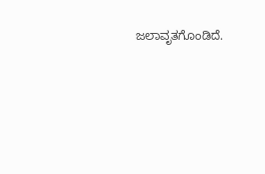ಜಲಾವೃತಗೊಂಡಿದೆ.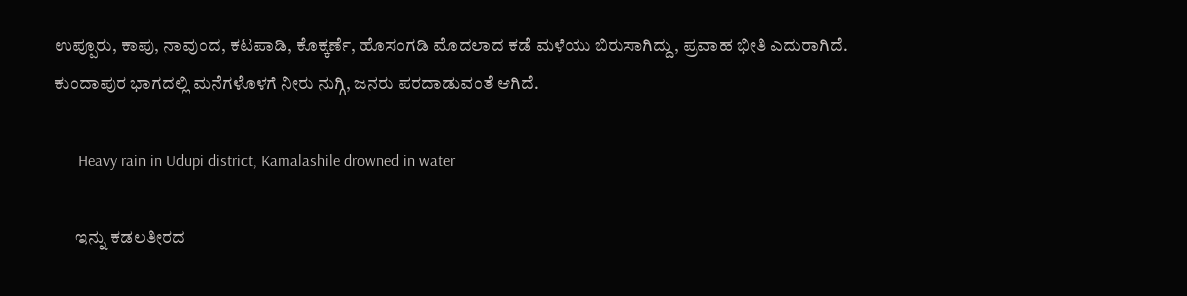ಉಪ್ಪೂರು, ಕಾಪು, ನಾವುಂದ, ಕಟಪಾಡಿ, ಕೊಕ್ಕರ್ಣೆ, ಹೊಸಂಗಡಿ ಮೊದಲಾದ ಕಡೆ ಮಳೆಯು ಬಿರುಸಾಗಿದ್ದು, ಪ್ರವಾಹ ಭೀತಿ ಎದುರಾಗಿದೆ. ಕುಂದಾಪುರ ಭಾಗದಲ್ಲಿ ಮನೆಗಳೊಳಗೆ ನೀರು ನುಗ್ಗಿ, ಜನರು ಪರದಾಡುವಂತೆ ಆಗಿದೆ.

      Heavy rain in Udupi district, Kamalashile drowned in water

      ಇನ್ನು ಕಡಲತೀರದ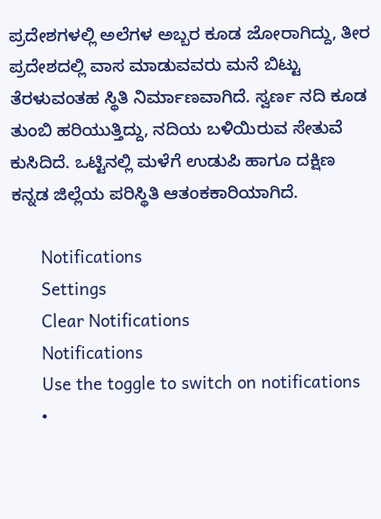ಪ್ರದೇಶಗಳಲ್ಲಿ ಅಲೆಗಳ ಅಬ್ಬರ ಕೂಡ ಜೋರಾಗಿದ್ದು, ತೀರ ಪ್ರದೇಶದಲ್ಲಿ ವಾಸ ಮಾಡುವವರು ಮನೆ ಬಿಟ್ಟು ತೆರಳುವಂತಹ ಸ್ಥಿತಿ ನಿರ್ಮಾಣವಾಗಿದೆ. ಸ್ವರ್ಣ ನದಿ ಕೂಡ ತುಂಬಿ ಹರಿಯುತ್ತಿದ್ದು, ನದಿಯ ಬಳಿಯಿರುವ ಸೇತುವೆ ಕುಸಿದಿದೆ. ಒಟ್ಟಿನಲ್ಲಿ ಮಳೆಗೆ ಉಡುಪಿ ಹಾಗೂ ದಕ್ಷಿಣ ಕನ್ನಡ ಜಿಲ್ಲೆಯ ಪರಿಸ್ಥಿತಿ ಆತಂಕಕಾರಿಯಾಗಿದೆ.

      Notifications
      Settings
      Clear Notifications
      Notifications
      Use the toggle to switch on notifications
      •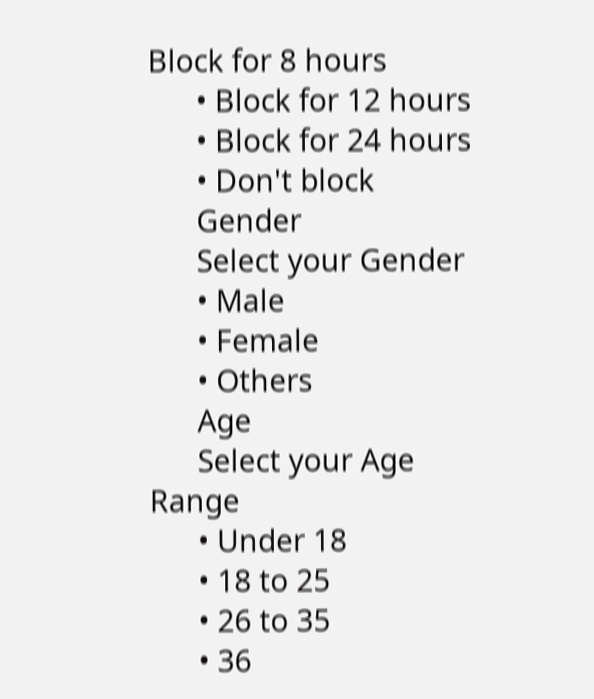Block for 8 hours
      • Block for 12 hours
      • Block for 24 hours
      • Don't block
      Gender
      Select your Gender
      • Male
      • Female
      • Others
      Age
      Select your Age Range
      • Under 18
      • 18 to 25
      • 26 to 35
      • 36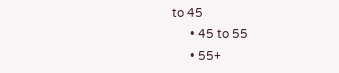to 45
      • 45 to 55
      • 55+